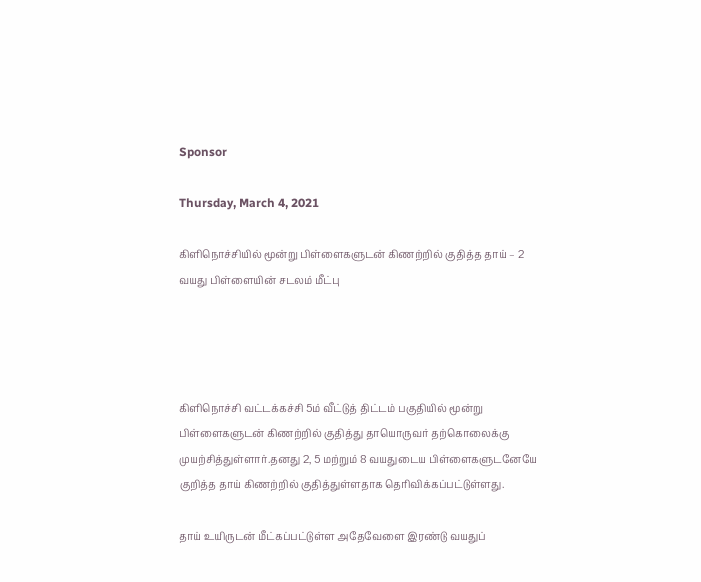Sponsor

Thursday, March 4, 2021

கிளிநொச்சியில் மூன்று பிள்ளைகளுடன் கிணற்றில் குதித்த தாய் – 2 வயது பிள்ளையின் சடலம் மீட்பு




கிளிநொச்சி வட்டக்கச்சி 5ம் வீட்டுத் திட்டம் பகுதியில் மூன்று பிள்ளைகளுடன் கிணற்றில் குதித்து தாயொருவர் தற்கொலைக்கு முயற்சித்துள்ளார்.தனது 2, 5 மற்றும் 8 வயதுடைய பிள்ளைகளுடனேயே குறித்த தாய் கிணற்றில் குதித்துள்ளதாக தெரிவிக்கப்பட்டுள்ளது.

தாய் உயிருடன் மீட்கப்பட்டுள்ள அதேவேளை இரண்டு வயதுப்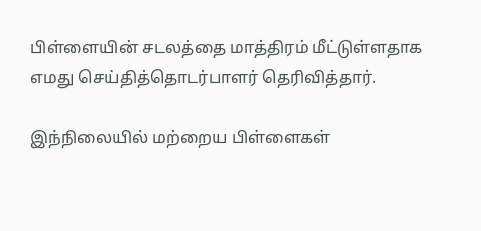பிள்ளையின் சடலத்தை மாத்திரம் மீட்டுள்ளதாக எமது செய்தித்தொடர்பாளர் தெரிவித்தார்.

இந்நிலையில் மற்றைய பிள்ளைகள்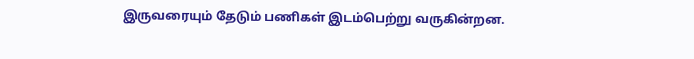இருவரையும் தேடும் பணிகள் இடம்பெற்று வருகின்றன.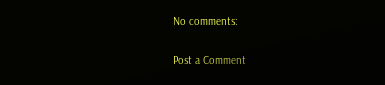No comments:

Post a Comment